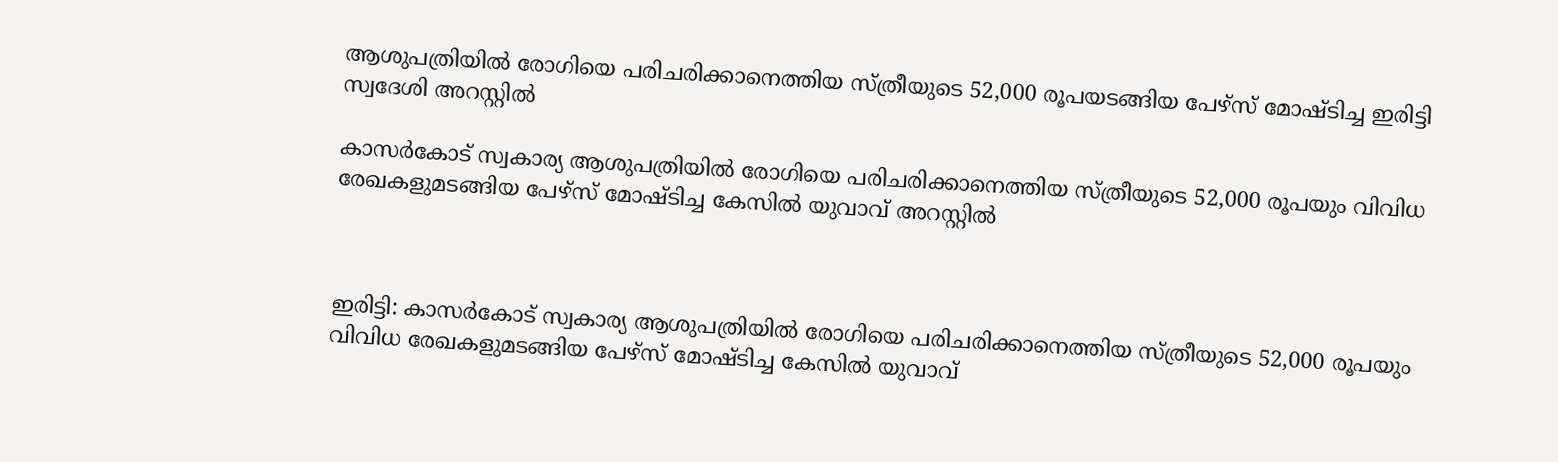ആശുപത്രിയില്‍ രോഗിയെ പരിചരിക്കാനെത്തിയ സ്ത്രീയുടെ 52,000 രൂപയടങ്ങിയ പേഴ്‌സ് മോഷ്ടിച്ച ഇരിട്ടി സ്വദേശി അറസ്റ്റില്‍

കാസർകോട് സ്വകാര്യ ആശുപത്രിയില്‍ രോഗിയെ പരിചരിക്കാനെത്തിയ സ്ത്രീയുടെ 52,000 രൂപയും വിവിധ രേഖകളുമടങ്ങിയ പേഴ്‌സ് മോഷ്ടിച്ച കേസില്‍ യുവാവ് അറസ്റ്റില്‍



ഇരിട്ടി: കാസർകോട് സ്വകാര്യ ആശുപത്രിയില്‍ രോഗിയെ പരിചരിക്കാനെത്തിയ സ്ത്രീയുടെ 52,000 രൂപയും വിവിധ രേഖകളുമടങ്ങിയ പേഴ്‌സ് മോഷ്ടിച്ച കേസില്‍ യുവാവ്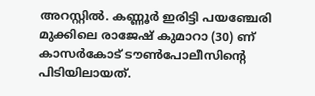അറസ്റ്റില്‍. കണ്ണൂര്‍ ഇരിട്ടി പയഞ്ചേരി മുക്കിലെ രാജേഷ് കുമാറാ (30) ണ് കാസര്‍കോട് ടൗൺപോലീസിന്റെ പിടിയിലായത്.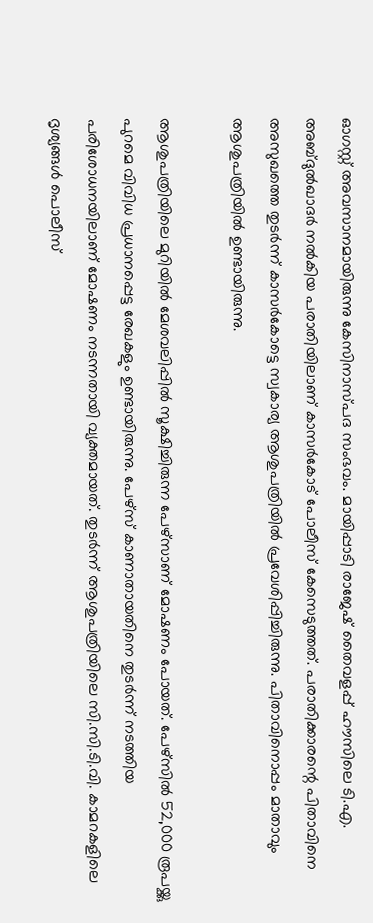ഓഗസ്റ്റ് അവസാനമായിരുന്നു കേസിനാസ്പദ സംഭവം. മായിപ്പാടി രാജേഷ് തൈവളപ്പ് ഹൗസിലെ ടി.എ. അബ്ദുല്‍ഖാദര്‍ നല്‍കിയ പരാതിയിലാണ് കാസര്‍കോട് പോലീസ് കേസെടുത്തത്. പരാതിക്കാരന്റെ പിതാവിനെ അസുഖത്തെ തുടര്‍ന്ന് കാസര്‍കോട്ടെ സ്വകാര്യ ആശുപത്രിയില്‍ പ്രവേശിപ്പിച്ചിരുന്നു. പിതാവിനൊപ്പം മാതാവും ആശുപത്രിയില്‍ ഉണ്ടായിരുന്നു.

ആശുപത്രിയിലെ മുറിയില്‍ മേശവലിപ്പില്‍ സൂക്ഷിച്ചിരുന്ന പേഴ്‌സാണ് മോഷണം പോയത്. പേഴ്‌സില്‍ 52,000 രൂപയ്ക്കു പുറമെ വിവിധ പ്രധാനപ്പെട്ട രേഖകളും ഉണ്ടായിരുന്നു. പേഴ്‌സ് കാണാതായതിനെ തുടര്‍ന്ന് നടത്തിയ പരിശോധനയിലാണ് മോഷണം നടന്നതായി വ്യക്തമായത്. തുടര്‍ന്ന് ആശുപത്രിയിലെ സി.സി.ടി.വി. കാമറകളിലെ ദൃശ്യങ്ങള്‍ പൊലീസ്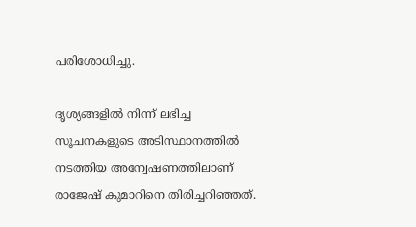പരിശോധിച്ചു.

ദൃശ്യങ്ങളില്‍ നിന്ന് ലഭിച്ച സൂചനകളുടെ അടിസ്ഥാനത്തില്‍ നടത്തിയ അന്വേഷണത്തിലാണ് രാജേഷ് കുമാറിനെ തിരിച്ചറിഞ്ഞത്.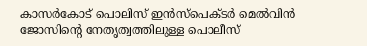കാസര്‍കോട് പൊലിസ് ഇന്‍സ്‌പെക്ടര്‍ മെല്‍വിന്‍ ജോസിന്റെ നേതൃത്വത്തിലുള്ള പൊലീസ്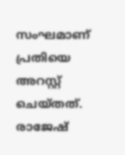സംഘമാണ് പ്രതിയെ അറസ്റ്റ് ചെയ്തത്. രാജേഷ്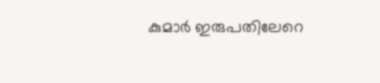കുമാര്‍ ഇരുപതിലേറെ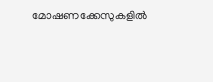മോഷണക്കേസുകളില്‍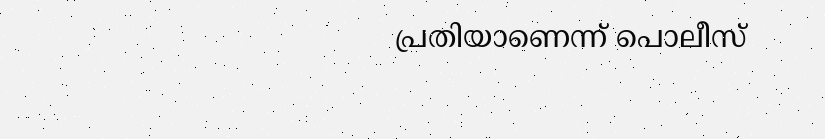പ്രതിയാണെന്ന് പൊലീസ്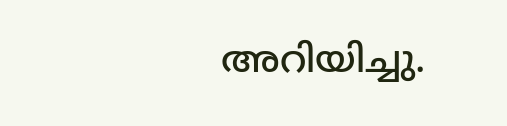അറിയിച്ചു.